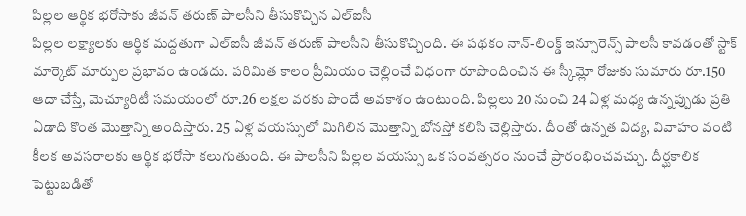పిల్లల ఆర్థిక భరోసాకు జీవన్ తరుణ్ పాలసీని తీసుకొచ్చిన ఎల్ఐసీ
పిల్లల లక్ష్యాలకు ఆర్థిక మద్దతుగా ఎల్ఐసీ జీవన్ తరుణ్ పాలసీని తీసుకొచ్చింది. ఈ పథకం నాన్-లింక్డ్ ఇన్సూరెన్స్ పాలసీ కావడంతో స్టాక్ మార్కెట్ మార్పుల ప్రభావం ఉండదు. పరిమిత కాలం ప్రీమియం చెల్లించే విధంగా రూపొందించిన ఈ స్కీమ్లో రోజుకు సుమారు రూ.150 ఆదా చేస్తే, మెచ్యూరిటీ సమయంలో రూ.26 లక్షల వరకు పొందే అవకాశం ఉంటుంది. పిల్లలు 20 నుంచి 24 ఏళ్ల మధ్య ఉన్నప్పుడు ప్రతి ఏడాది కొంత మొత్తాన్ని అందిస్తారు. 25 ఏళ్ల వయస్సులో మిగిలిన మొత్తాన్ని బోనస్తో కలిసి చెల్లిస్తారు. దీంతో ఉన్నత విద్య, వివాహం వంటి కీలక అవసరాలకు ఆర్థిక భరోసా కలుగుతుంది. ఈ పాలసీని పిల్లల వయస్సు ఒక సంవత్సరం నుంచే ప్రారంభించవచ్చు. దీర్ఘకాలిక పెట్టుబడితో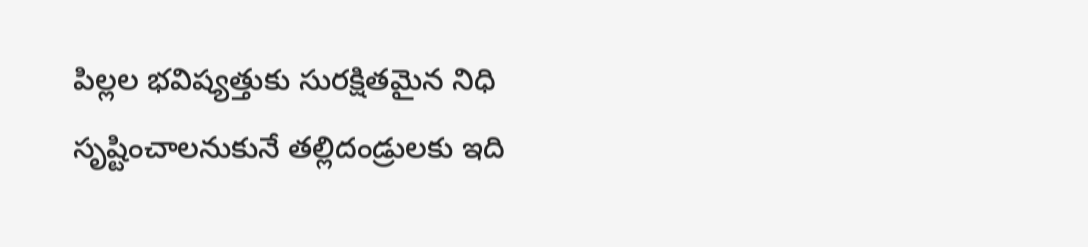పిల్లల భవిష్యత్తుకు సురక్షితమైన నిధి సృష్టించాలనుకునే తల్లిదండ్రులకు ఇది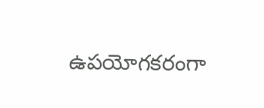ఉపయోగకరంగా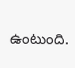ఉంటుంది.